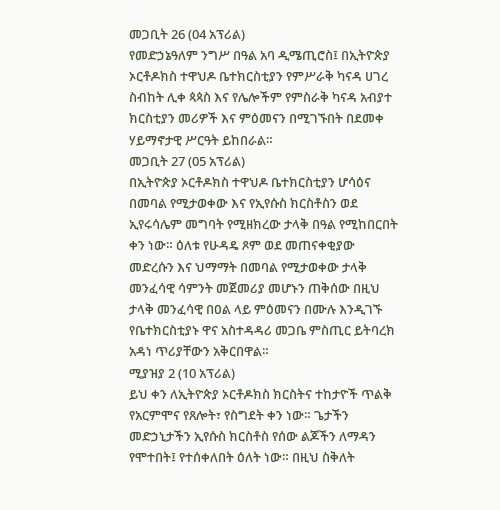መጋቢት 26 (04 አፕሪል)
የመድኃኔዓለም ንግሥ በዓል አባ ዲሜጢሮስ፤ በኢትዮጵያ ኦርቶዶክስ ተዋህዶ ቤተክርስቲያን የምሥራቅ ካናዳ ሀገረ ስብከት ሊቀ ጳጳስ እና የሌሎችም የምስራቅ ካናዳ አብያተ ክርስቲያን መሪዎች እና ምዕመናን በሚገኙበት በደመቀ ሃይማኖታዊ ሥርዓት ይከበራል።
መጋቢት 27 (05 አፕሪል)
በኢትዮጵያ ኦርቶዶክስ ተዋህዶ ቤተክርስቲያን ሆሳዕና በመባል የሚታወቀው እና የኢየሱስ ክርስቶስን ወደ ኢየሩሳሌም መግባት የሚዘክረው ታላቅ በዓል የሚከበርበት ቀን ነው። ዕለቱ የሁዳዴ ጾም ወደ መጠናቀቂያው መድረሱን እና ህማማት በመባል የሚታወቀው ታላቅ መንፈሳዊ ሳምንት መጀመሪያ መሆኑን ጠቅሰው በዚህ ታላቅ መንፈሳዊ በዐል ላይ ምዕመናን በሙሉ እንዲገኙ የቤተክርስቲያኑ ዋና አስተዳዳሪ መጋቤ ምስጢር ይትባረክ አዳነ ጥሪያቸውን አቅርበዋል።
ሚያዝያ 2 (10 አፕሪል)
ይህ ቀን ለኢትዮጵያ ኦርቶዶክስ ክርስትና ተከታዮች ጥልቅ የአርምሞና የጸሎት፣ የስግደት ቀን ነው። ጌታችን መድኃኒታችን ኢየሱስ ክርስቶስ የሰው ልጆችን ለማዳን የሞተበት፤ የተሰቀለበት ዕለት ነው። በዚህ ስቅለት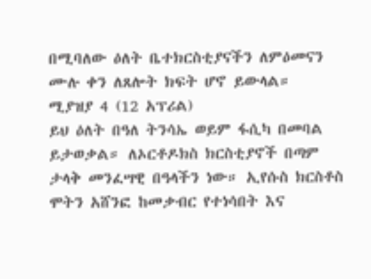በሚባለው ዕለት ቤተክርስቲያናችን ለምዕመናን ሙሉ ቀን ለጸሎት ክፍት ሆኖ ይውላል።
ሚያዝያ 4 (12 አፕሪል)
ይህ ዕለት በዓለ ትንሳኤ ወይም ፋሲካ በመባል ይታወቃል። ለኦርቶዶክስ ክርስቲያኖች በጣም ታላቅ መንፈሣዊ በዓላችን ነው። ኢየሱስ ክርስቶስ ሞትን አሸንፎ ከመቃብር የተነሳበት እና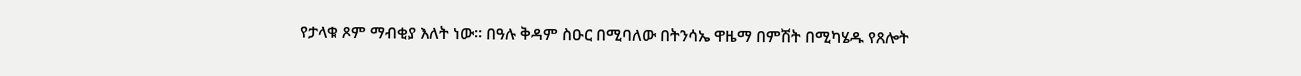የታላቁ ጾም ማብቂያ እለት ነው። በዓሉ ቅዳም ስዑር በሚባለው በትንሳኤ ዋዜማ በምሽት በሚካሄዱ የጸሎት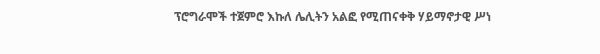ፕሮግራሞች ተጀምሮ እኩለ ሌሊትን አልፎ የሚጠናቀቅ ሃይማኖታዊ ሥነ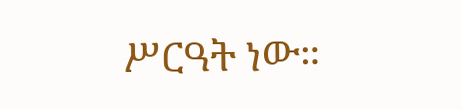ሥርዓት ነው።